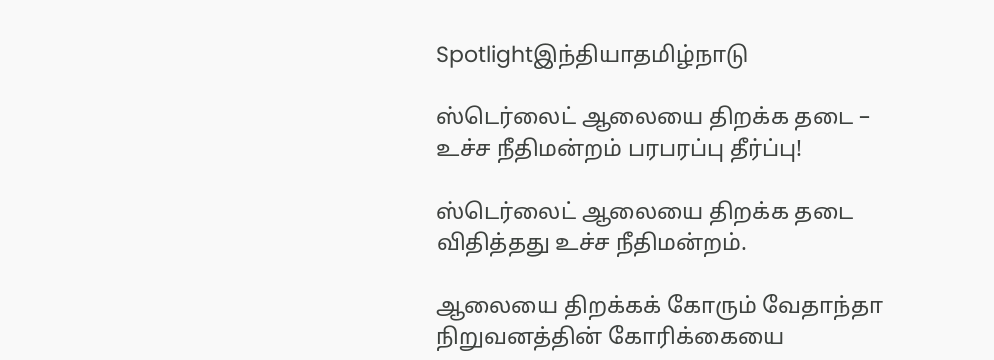Spotlightஇந்தியாதமிழ்நாடு

ஸ்டெர்லைட் ஆலையை திறக்க தடை – உச்ச நீதிமன்றம் பரபரப்பு தீர்ப்பு!

ஸ்டெர்லைட் ஆலையை திறக்க தடை விதித்தது உச்ச நீதிமன்றம்.

ஆலையை திறக்கக் கோரும் வேதாந்தா நிறுவனத்தின் கோரிக்கையை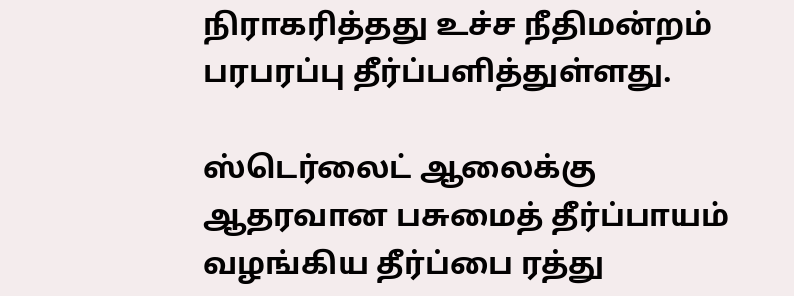நிராகரித்தது உச்ச நீதிமன்றம் பரபரப்பு தீர்ப்பளித்துள்ளது.

ஸ்டெர்லைட் ஆலைக்கு ஆதரவான பசுமைத் தீர்ப்பாயம் வழங்கிய தீர்ப்பை ரத்து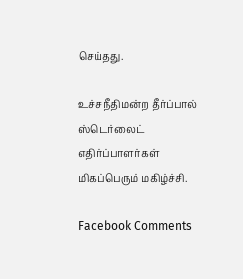செய்தது.

உச்சநீதிமன்ற தீர்ப்பால் ஸ்டெர்லைட் எதிர்ப்பாளர்கள் மிகப்பெரும் மகிழ்ச்சி.

Facebook Comments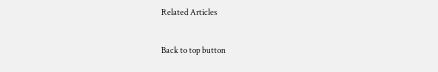Related Articles

Back to top button